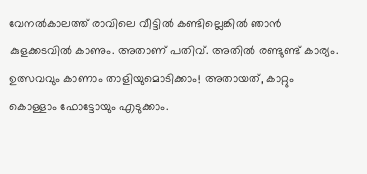വേനൽകാലത്ത് രാവിലെ വീട്ടിൽ കണ്ടില്ലെങ്കിൽ ഞാൻ കുളക്കടവിൽ കാണും. അതാണ് പതിവ്. അതിൽ രണ്ടുണ്ട് കാര്യം. ഉത്സവവും കാണാം താളിയുമൊടിക്കാം! അതായത്, കാറ്റും കൊള്ളാം ഫോട്ടോയും എടുക്കാം.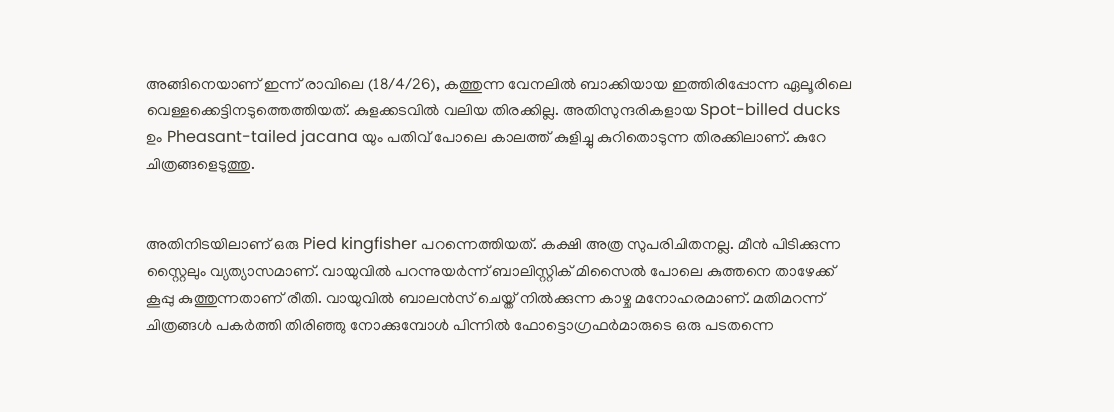അങ്ങിനെയാണ് ഇന്ന് രാവിലെ (18/4/26), കത്തുന്ന വേനലിൽ ബാക്കിയായ ഇത്തിരിപ്പോന്ന ഏലൂരിലെ വെള്ളക്കെട്ടിനടുത്തെത്തിയത്. കുളക്കടവിൽ വലിയ തിരക്കില്ല. അതിസുന്ദരികളായ Spot-billed ducks ഉം Pheasant-tailed jacana യും പതിവ് പോലെ കാലത്ത് കുളിച്ചു കുറിതൊടുന്ന തിരക്കിലാണ്. കുറേ ചിത്രങ്ങളെടുത്തു.


അതിനിടയിലാണ് ഒരു Pied kingfisher പറന്നെത്തിയത്. കക്ഷി അത്ര സുപരിചിതനല്ല. മീൻ പിടിക്കുന്ന സ്റ്റൈലും വ്യത്യാസമാണ്. വായുവിൽ പറന്നുയർന്ന് ബാലിസ്റ്റിക് മിസൈൽ പോലെ കുത്തനെ താഴേക്ക് കൂപ്പു കുത്തുന്നതാണ് രീതി. വായുവിൽ ബാലൻസ് ചെയ്ത് നിൽക്കുന്ന കാഴ്ച മനോഹരമാണ്. മതിമറന്ന് ചിത്രങ്ങൾ പകർത്തി തിരിഞ്ഞു നോക്കുമ്പോൾ പിന്നിൽ ഫോട്ടൊഗ്രഫർമാരുടെ ഒരു പടതന്നെ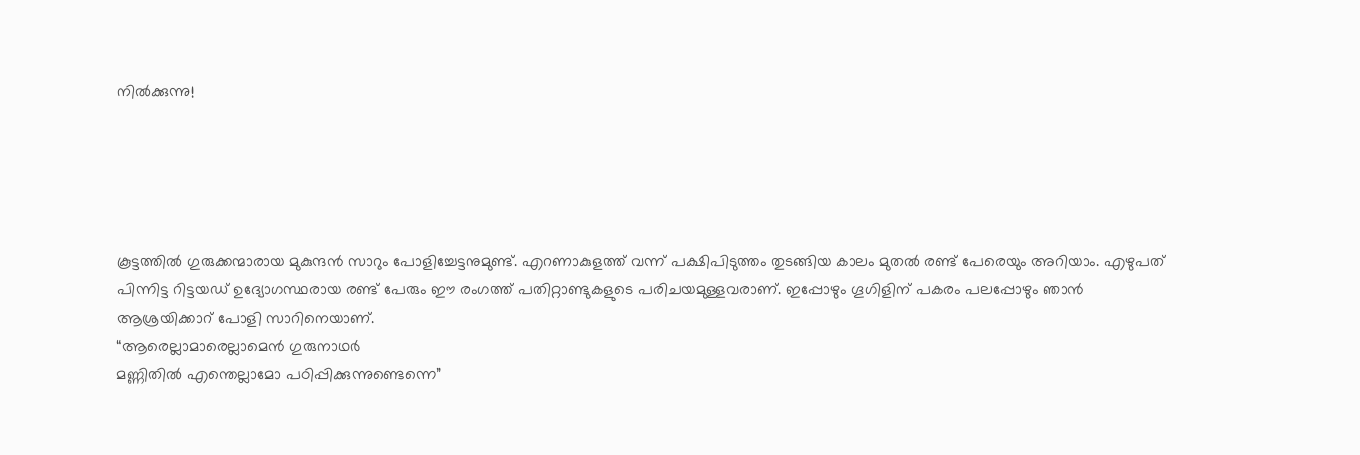നിൽക്കുന്നു!





കൂട്ടത്തിൽ ഗുരുക്കന്മാരായ മുകുന്ദൻ സാറും പോളിച്ചേട്ടനുമുണ്ട്. എറണാകുളത്ത് വന്ന് പക്ഷിപിടുത്തം തുടങ്ങിയ കാലം മുതൽ രണ്ട് പേരെയും അറിയാം. എഴുപത് പിന്നിട്ട റിട്ടയഡ് ഉദ്യോഗസ്ഥരായ രണ്ട് പേരും ഈ രംഗത്ത് പതിറ്റാണ്ടുകളുടെ പരിചയമുള്ളവരാണ്. ഇപ്പോഴും ഗൂഗിളിന് പകരം പലപ്പോഴും ഞാൻ ആശ്രയിക്കാറ് പോളി സാറിനെയാണ്.
“ആരെല്ലാമാരെല്ലാമെൻ ഗുരുനാഥർ
മണ്ണിതിൽ എന്തെല്ലാമോ പഠിപ്പിക്കുന്നുണ്ടെന്നെ”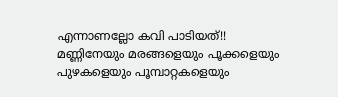എന്നാണല്ലോ കവി പാടിയത്!!
മണ്ണിനേയും മരങ്ങളെയും പൂക്കളെയും പുഴകളെയും പൂമ്പാറ്റകളെയും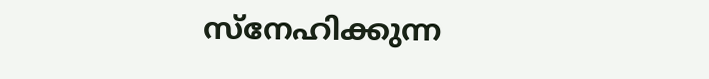സ്നേഹിക്കുന്ന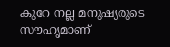കുറേ നല്ല മനുഷ്യരുടെ സൗഹൃമാണ്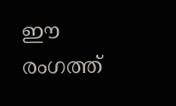ഈ രംഗത്ത്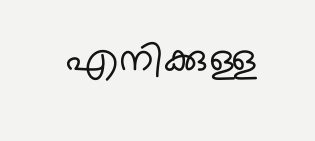എനിക്കുള്ള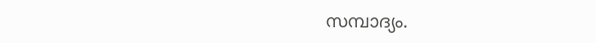സമ്പാദ്യം.